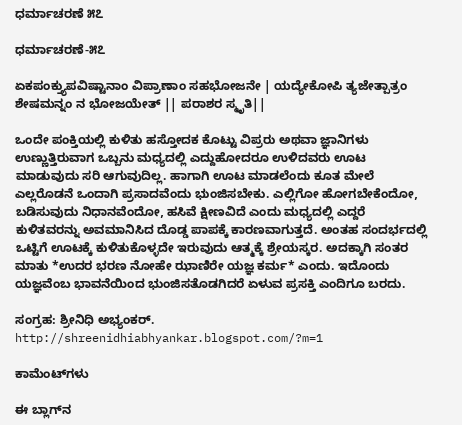ಧರ್ಮಾಚರಣೆ ೫೭

ಧರ್ಮಾಚರಣೆ-೫೭

ಏಕಪಂಕ್ತ್ಯುಪವಿಷ್ಟಾನಾಂ ವಿಪ್ರಾಣಾಂ ಸಹಭೋಜನೇ | ಯದ್ಯೇಕೋಪಿ ತ್ಯಜೇತ್ಪಾತ್ರಂ ಶೇಷಮನ್ನಂ ನ ಭೋಜಯೇತ್ || ಪರಾಶರ ಸ್ಮೃತಿ||

ಒಂದೇ ಪಂಕ್ತಿಯಲ್ಲಿ ಕುಳಿತು ಹಸ್ತೋದಕ ಕೊಟ್ಟು ವಿಪ್ರರು ಅಥವಾ ಜ್ಞಾನಿಗಳು ಉಣ್ಣುತ್ತಿರುವಾಗ ಒಬ್ಬನು ಮಧ್ಯದಲ್ಲಿ ಎದ್ದುಹೋದರೂ ಉಳಿದವರು ಊಟ ಮಾಡುವುದು ಸರಿ ಆಗುವುದಿಲ್ಲ. ಹಾಗಾಗಿ ಊಟ ಮಾಡಲೆಂದು ಕೂತ ಮೇಲೆ ಎಲ್ಲರೊಡನೆ ಒಂದಾಗಿ ಪ್ರಸಾದವೆಂದು ಭುಂಜಿಸಬೇಕು. ಎಲ್ಲಿಗೋ ಹೋಗಬೇಕೆಂದೋ, ಬಡಿಸುವುದು ನಿಧಾನವೆಂದೋ, ಹಸಿವೆ ಕ್ಷೀಣವಿದೆ ಎಂದು ಮಧ್ಯದಲ್ಲಿ ಎದ್ದರೆ ಕುಳಿತವರನ್ನು ಅವಮಾನಿಸಿದ ದೊಡ್ಡ ಪಾಪಕ್ಕೆ ಕಾರಣವಾಗುತ್ತದೆ. ಅಂತಹ ಸಂದರ್ಭದಲ್ಲಿ ಒಟ್ಟಿಗೆ ಊಟಕ್ಕೆ ಕುಳಿತುಕೊಳ್ಳದೇ ಇರುವುದು ಆತ್ಮಕ್ಕೆ ಶ್ರೇಯಸ್ಕರ. ಅದಕ್ಕಾಗಿ ಸಂತರ ಮಾತು *ಉದರ ಭರಣ ನೋಹೇ ಝಾಣಿರೇ ಯಜ್ಞ ಕರ್ಮ* ಎಂದು. ಇದೊಂದು ಯಜ್ಞವೆಂಬ ಭಾವನೆಯಿಂದ ಭುಂಜಿಸತೊಡಗಿದರೆ ಏಳುವ ಪ್ರಸಕ್ತಿ ಎಂದಿಗೂ ಬರದು.

ಸಂಗ್ರಹ: ಶ್ರೀನಿಧಿ ಅಭ್ಯಂಕರ್.
http://shreenidhiabhyankar.blogspot.com/?m=1

ಕಾಮೆಂಟ್‌ಗಳು

ಈ ಬ್ಲಾಗ್‌ನ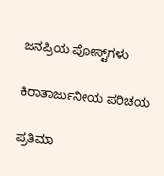ಜನಪ್ರಿಯ ಪೋಸ್ಟ್‌ಗಳು

ಕಿರಾತಾರ್ಜುನೀಯ ಪರಿಚಯ

ಪ್ರತಿಮಾ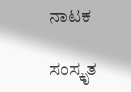ನಾಟಕ

ಸಂಸ್ಕೃತ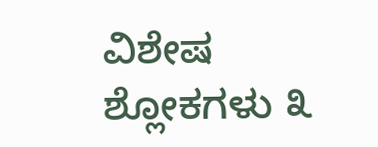ವಿಶೇಷ ಶ್ಲೋಕಗಳು ೩